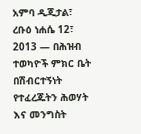አምባ ዲጂታል፣ ረቡዕ ነሐሴ 12፣ 2013 ― በሕዝብ ተወካዮች ምክር ቤት በሽብርተኝነት የተፈረጁትን ሕወሃት እና መንግስት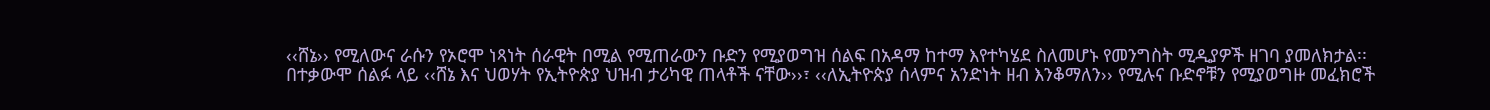‹‹ሸኔ›› የሚለውና ራሱን የኦሮሞ ነጻነት ሰራዊት በሚል የሚጠራውን ቡድን የሚያወግዝ ሰልፍ በአዳማ ከተማ እየተካሄደ ስለመሆኑ የመንግስት ሚዲያዎች ዘገባ ያመለክታል፡፡
በተቃውሞ ሰልፉ ላይ ‹‹ሸኔ እና ህወሃት የኢትዮጵያ ህዝብ ታሪካዊ ጠላቶች ናቸው››፣ ‹‹ለኢትዮጵያ ሰላምና አንድነት ዘብ እንቆማለን›› የሚሉና ቡድኖቹን የሚያወግዙ መፈክሮች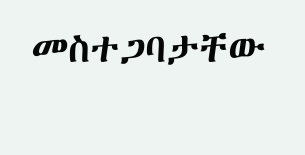መስተጋባታቸው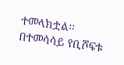ተመላክቷል፡፡
በተመሳሳይ የቢሾፍቱ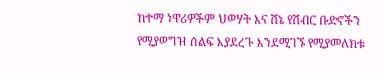ከተማ ነዋሪዎችም ህወሃት እና ሸኔ የሽብር ቡድኖችን የሚያወግዝ ሰልፍ እያደረጉ እንደሚገኙ የሚያመለክቱ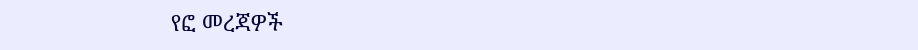የፎ መረጃዎች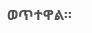ወጥተዋል፡፡